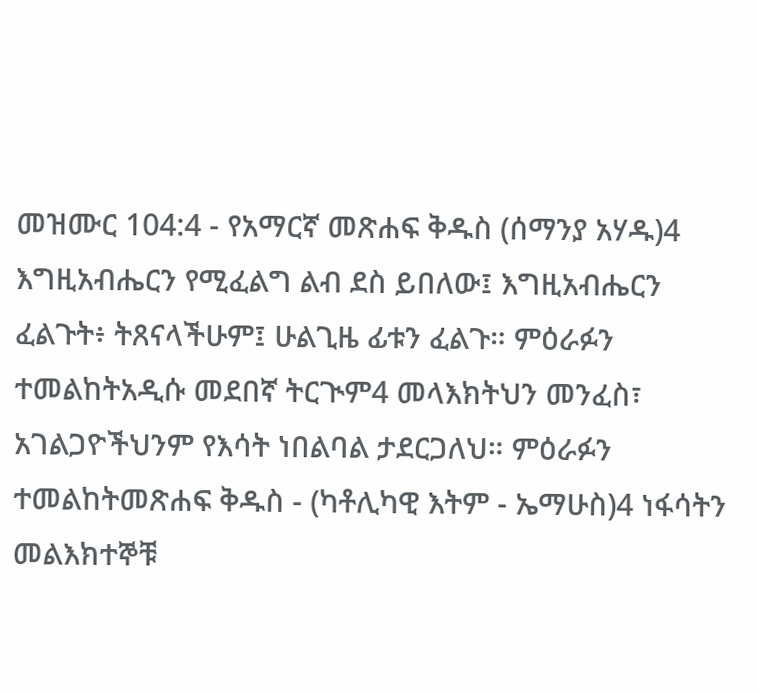መዝሙር 104:4 - የአማርኛ መጽሐፍ ቅዱስ (ሰማንያ አሃዱ)4 እግዚአብሔርን የሚፈልግ ልብ ደስ ይበለው፤ እግዚአብሔርን ፈልጉት፥ ትጸናላችሁም፤ ሁልጊዜ ፊቱን ፈልጉ። ምዕራፉን ተመልከትአዲሱ መደበኛ ትርጒም4 መላእክትህን መንፈስ፣ አገልጋዮችህንም የእሳት ነበልባል ታደርጋለህ። ምዕራፉን ተመልከትመጽሐፍ ቅዱስ - (ካቶሊካዊ እትም - ኤማሁስ)4 ነፋሳትን መልእክተኞቹ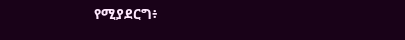የሚያደርግ፥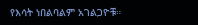የእሳት ነበልባልም አገልጋዮቹ።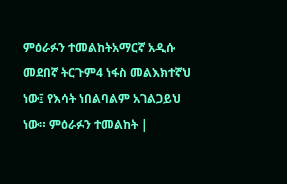ምዕራፉን ተመልከትአማርኛ አዲሱ መደበኛ ትርጉም4 ነፋስ መልእክተኛህ ነው፤ የእሳት ነበልባልም አገልጋይህ ነው። ምዕራፉን ተመልከት |